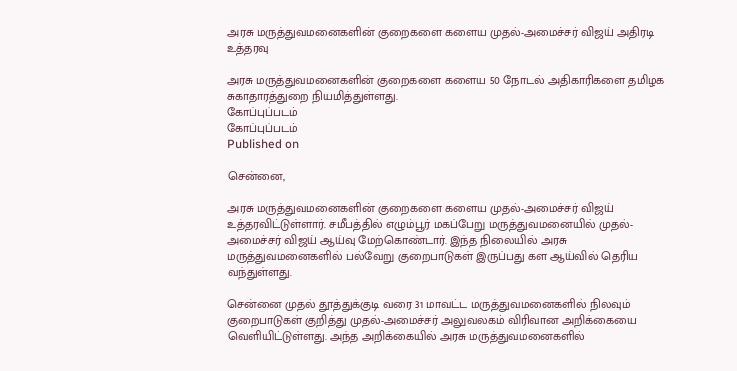அரசு மருத்துவமனைகளின் குறைகளை களைய முதல்-அமைச்சர் விஜய் அதிரடி உத்தரவு

அரசு மருத்துவமனைகளின் குறைகளை களைய 50 நோடல் அதிகாரிகளை தமிழக சுகாதாரத்துறை நியமித்துள்ளது.
கோப்புப்படம்
கோப்புப்படம்
Published on

சென்னை,

அரசு மருத்துவமனைகளின் குறைகளை களைய முதல்-அமைச்சர் விஜய் உத்தரவிட்டுள்ளார். சமீபத்தில் எழும்பூர் மகப்பேறு மருத்துவமனையில் முதல்-அமைச்சர் விஜய் ஆய்வு மேற்கொண்டார். இந்த நிலையில் அரசு மருத்துவமனைகளில் பல்வேறு குறைபாடுகள் இருப்பது கள ஆய்வில் தெரிய வந்துள்ளது.

சென்னை முதல் தூத்துக்குடி வரை 31 மாவட்ட மருத்துவமனைகளில் நிலவும் குறைபாடுகள் குறித்து முதல்-அமைச்சர் அலுவலகம் விரிவான அறிக்கையை வெளியிட்டுள்ளது. அந்த அறிக்கையில் அரசு மருத்துவமனைகளில்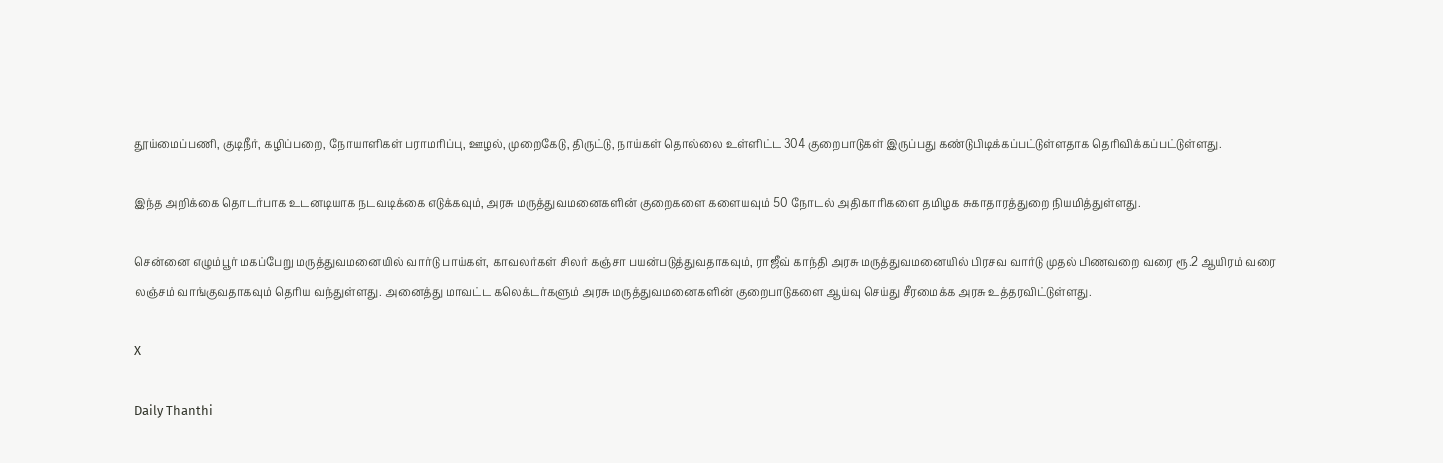தூய்மைப்பணி, குடிநீர், கழிப்பறை, நோயாளிகள் பராமரிப்பு, ஊழல், முறைகேடு, திருட்டு, நாய்கள் தொல்லை உள்ளிட்ட 304 குறைபாடுகள் இருப்பது கண்டுபிடிக்கப்பட்டுள்ளதாக தெரிவிக்கப்பட்டுள்ளது.

இந்த அறிக்கை தொடர்பாக உடனடியாக நடவடிக்கை எடுக்கவும், அரசு மருத்துவமனைகளின் குறைகளை களையவும் 50 நோடல் அதிகாரிகளை தமிழக சுகாதாரத்துறை நியமித்துள்ளது.

சென்னை எழும்பூர் மகப்பேறு மருத்துவமனையில் வார்டு பாய்கள், காவலர்கள் சிலர் கஞ்சா பயன்படுத்துவதாகவும், ராஜீவ் காந்தி அரசு மருத்துவமனையில் பிரசவ வார்டு முதல் பிணவறை வரை ரூ.2 ஆயிரம் வரை லஞ்சம் வாங்குவதாகவும் தெரிய வந்துள்ளது. அனைத்து மாவட்ட கலெக்டர்களும் அரசு மருத்துவமனைகளின் குறைபாடுகளை ஆய்வு செய்து சீரமைக்க அரசு உத்தரவிட்டுள்ளது.

X

Daily Thanthi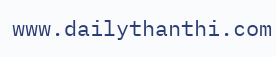www.dailythanthi.com